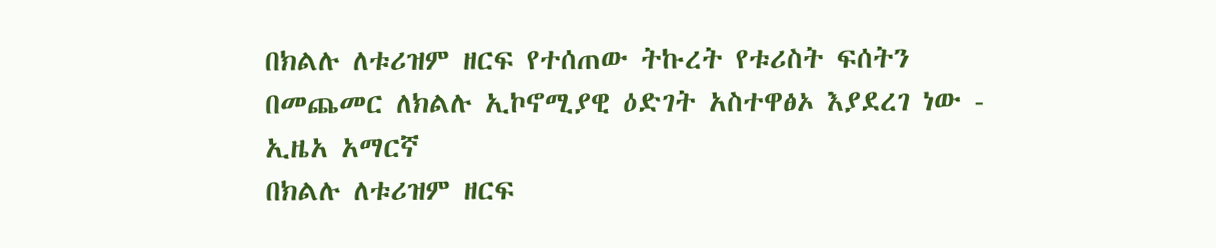በክልሉ ለቱሪዝም ዘርፍ የተሰጠው ትኩረት የቱሪስት ፍሰትን በመጨመር ለክልሉ ኢኮኖሚያዊ ዕድገት አስተዋፅኦ እያደረገ ነው - ኢዜአ አማርኛ
በክልሉ ለቱሪዝም ዘርፍ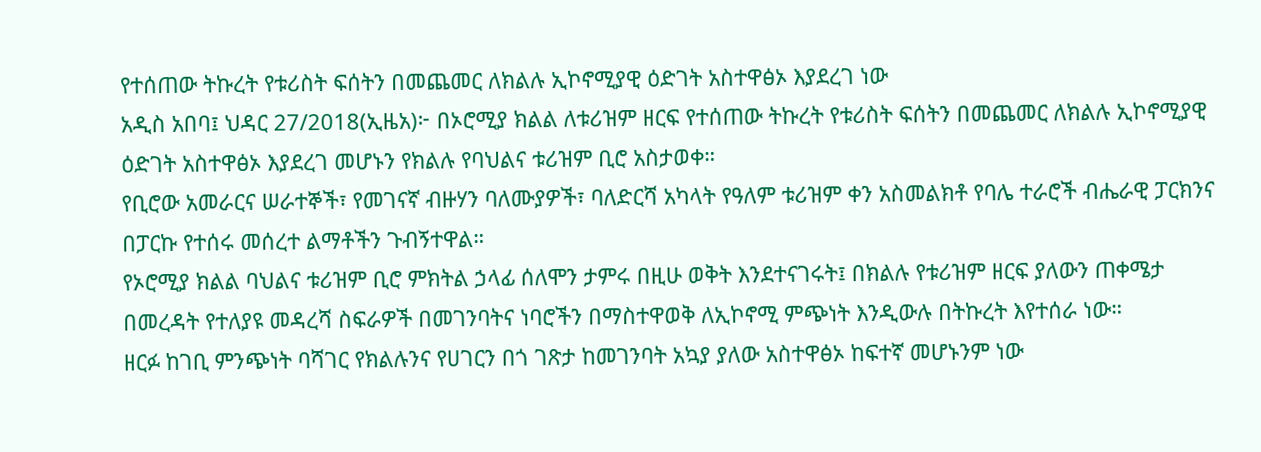የተሰጠው ትኩረት የቱሪስት ፍሰትን በመጨመር ለክልሉ ኢኮኖሚያዊ ዕድገት አስተዋፅኦ እያደረገ ነው
አዲስ አበባ፤ ህዳር 27/2018(ኢዜአ)፦ በኦሮሚያ ክልል ለቱሪዝም ዘርፍ የተሰጠው ትኩረት የቱሪስት ፍሰትን በመጨመር ለክልሉ ኢኮኖሚያዊ ዕድገት አስተዋፅኦ እያደረገ መሆኑን የክልሉ የባህልና ቱሪዝም ቢሮ አስታወቀ።
የቢሮው አመራርና ሠራተኞች፣ የመገናኛ ብዙሃን ባለሙያዎች፣ ባለድርሻ አካላት የዓለም ቱሪዝም ቀን አስመልክቶ የባሌ ተራሮች ብሔራዊ ፓርክንና በፓርኩ የተሰሩ መሰረተ ልማቶችን ጉብኝተዋል።
የኦሮሚያ ክልል ባህልና ቱሪዝም ቢሮ ምክትል ኃላፊ ሰለሞን ታምሩ በዚሁ ወቅት እንደተናገሩት፤ በክልሉ የቱሪዝም ዘርፍ ያለውን ጠቀሜታ በመረዳት የተለያዩ መዳረሻ ስፍራዎች በመገንባትና ነባሮችን በማስተዋወቅ ለኢኮኖሚ ምጭነት እንዲውሉ በትኩረት እየተሰራ ነው።
ዘርፉ ከገቢ ምንጭነት ባሻገር የክልሉንና የሀገርን በጎ ገጽታ ከመገንባት አኳያ ያለው አስተዋፅኦ ከፍተኛ መሆኑንም ነው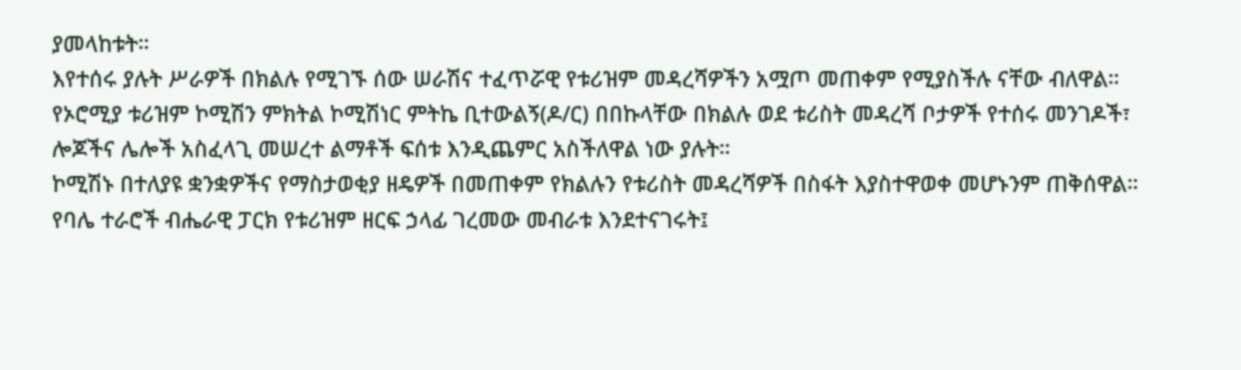ያመላከቱት።
እየተሰሩ ያሉት ሥራዎች በክልሉ የሚገኙ ሰው ሠራሽና ተፈጥሯዊ የቱሪዝም መዳረሻዎችን አሟጦ መጠቀም የሚያስችሉ ናቸው ብለዋል።
የኦሮሚያ ቱሪዝም ኮሚሽን ምክትል ኮሚሽነር ምትኬ ቢተውልኝ(ዶ/ር) በበኩላቸው በክልሉ ወደ ቱሪስት መዳረሻ ቦታዎች የተሰሩ መንገዶች፣ ሎጆችና ሌሎች አስፈላጊ መሠረተ ልማቶች ፍሰቱ እንዲጨምር አስችለዋል ነው ያሉት።
ኮሚሽኑ በተለያዩ ቋንቋዎችና የማስታወቂያ ዘዴዎች በመጠቀም የክልሉን የቱሪስት መዳረሻዎች በስፋት እያስተዋወቀ መሆኑንም ጠቅሰዋል።
የባሌ ተራሮች ብሔራዊ ፓርክ የቱሪዝም ዘርፍ ኃላፊ ገረመው መብራቱ እንደተናገሩት፤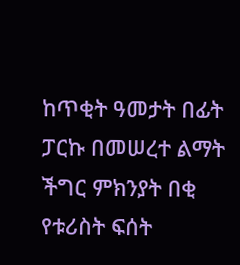ከጥቂት ዓመታት በፊት ፓርኩ በመሠረተ ልማት ችግር ምክንያት በቂ የቱሪስት ፍሰት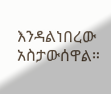እንዳልነበረው አስታውሰዋል።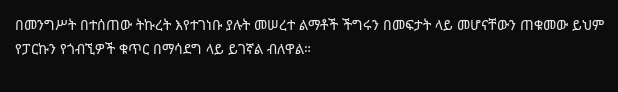በመንግሥት በተሰጠው ትኩረት እየተገነቡ ያሉት መሠረተ ልማቶች ችግሩን በመፍታት ላይ መሆናቸውን ጠቁመው ይህም የፓርኩን የጎብኚዎች ቁጥር በማሳደግ ላይ ይገኛል ብለዋል።